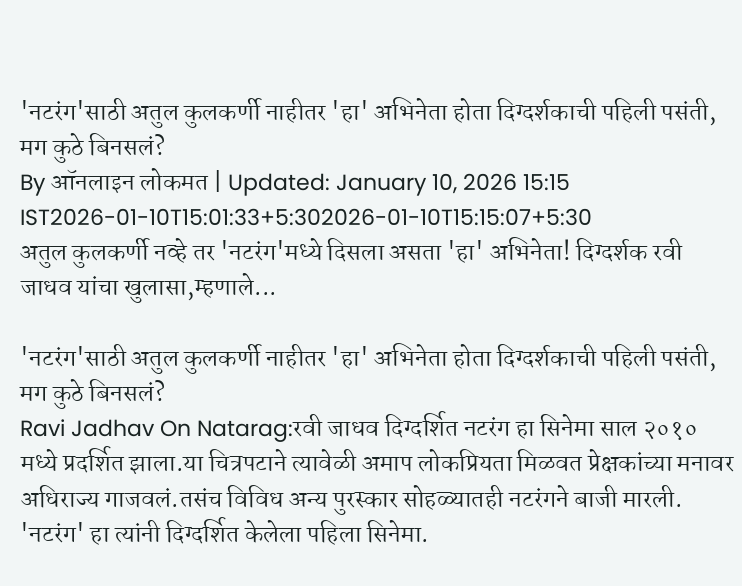'नटरंग'साठी अतुल कुलकर्णी नाहीतर 'हा' अभिनेता होता दिग्दर्शकाची पहिली पसंती, मग कुठे बिनसलं?
By ऑनलाइन लोकमत | Updated: January 10, 2026 15:15 IST2026-01-10T15:01:33+5:302026-01-10T15:15:07+5:30
अतुल कुलकर्णी नव्हे तर 'नटरंग'मध्ये दिसला असता 'हा' अभिनेता! दिग्दर्शक रवी जाधव यांचा खुलासा,म्हणाले...

'नटरंग'साठी अतुल कुलकर्णी नाहीतर 'हा' अभिनेता होता दिग्दर्शकाची पहिली पसंती, मग कुठे बिनसलं?
Ravi Jadhav On Natarag:रवी जाधव दिग्दर्शित नटरंग हा सिनेमा साल २०१० मध्ये प्रदर्शित झाला.या चित्रपटाने त्यावेळी अमाप लोकप्रियता मिळवत प्रेक्षकांच्या मनावर अधिराज्य गाजवलं.तसंच विविध अन्य पुरस्कार सोहळ्यातही नटरंगने बाजी मारली. 'नटरंग' हा त्यांनी दिग्दर्शित केलेला पहिला सिनेमा.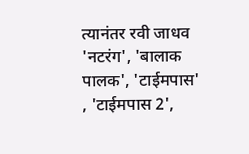त्यानंतर रवी जाधव 'नटरंग', 'बालाक पालक', 'टाईमपास' , 'टाईमपास 2',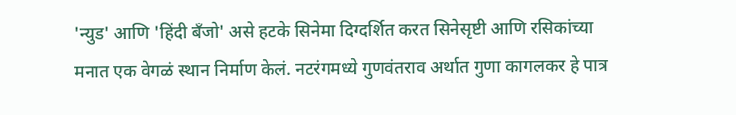'न्युड' आणि 'हिंदी बँजो' असे हटके सिनेमा दिग्दर्शित करत सिनेसृष्टी आणि रसिकांच्या मनात एक वेगळं स्थान निर्माण केलं. नटरंगमध्ये गुणवंतराव अर्थात गुणा कागलकर हे पात्र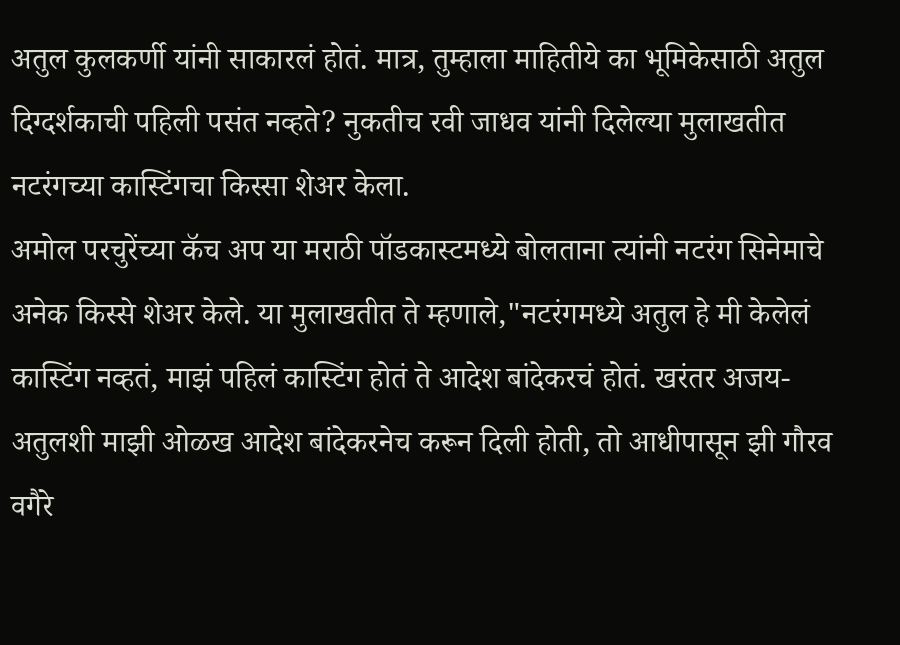अतुल कुलकर्णी यांनी साकारलं होतं. मात्र, तुम्हाला माहितीये का भूमिकेसाठी अतुल दिग्दर्शकाची पहिली पसंत नव्हते? नुकतीच रवी जाधव यांनी दिलेल्या मुलाखतीत नटरंगच्या कास्टिंगचा किस्सा शेअर केला.
अमोल परचुरेंच्या कॅच अप या मराठी पॉडकास्टमध्ये बोलताना त्यांनी नटरंग सिनेमाचे अनेक किस्से शेअर केले. या मुलाखतीत ते म्हणाले,"नटरंगमध्ये अतुल हे मी केलेलं कास्टिंग नव्हतं, माझं पहिलं कास्टिंग होतं ते आदेश बांदेकरचं होतं. खरंतर अजय-अतुलशी माझी ओळख आदेश बांदेकरनेच करून दिली होती, तो आधीपासून झी गौरव वगैरे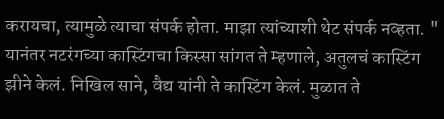करायचा, त्यामुळे त्याचा संपर्क होता. माझा त्यांच्याशी थेट संपर्क नव्हता. "
यानंतर नटरंगच्या कास्टिंगचा किस्सा सांगत ते म्हणाले, अतुलचं कास्टिंग झीने केलं. निखिल साने, वैद्य यांनी ते कास्टिंग केलं. मुळात ते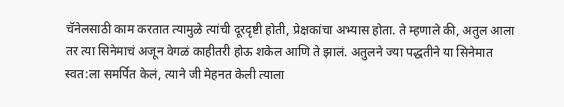चॅनेलसाठी काम करतात त्यामुळे त्यांची दूरदृष्टी होती, प्रेक्षकांचा अभ्यास होता. ते म्हणाले की, अतुल आला तर त्या सिनेमाचं अजून वेगळं काहीतरी होऊ शकेल आणि ते झालं. अतुलने ज्या पद्धतीने या सिनेमात स्वत:ला समर्पित केलं, त्याने जी मेहनत केली त्याला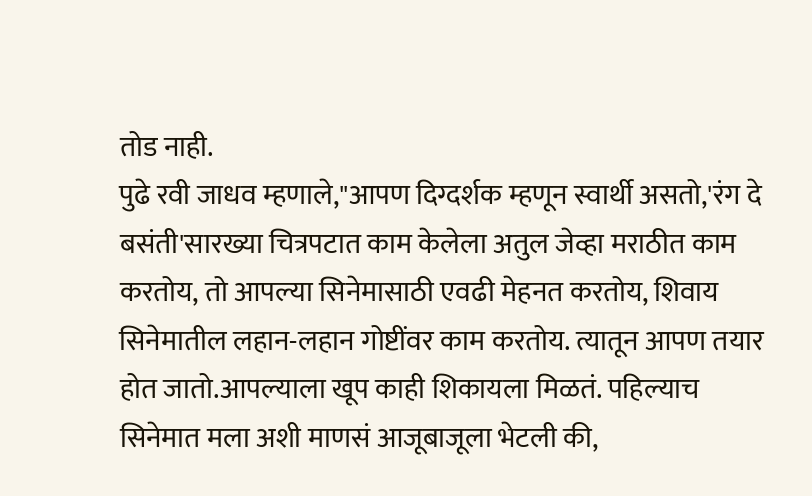तोड नाही.
पुढे रवी जाधव म्हणाले,"आपण दिग्दर्शक म्हणून स्वार्थी असतो,'रंग दे बसंती'सारख्या चित्रपटात काम केलेला अतुल जेव्हा मराठीत काम करतोय, तो आपल्या सिनेमासाठी एवढी मेहनत करतोय, शिवाय सिनेमातील लहान-लहान गोष्टींवर काम करतोय. त्यातून आपण तयार होत जातो.आपल्याला खूप काही शिकायला मिळतं. पहिल्याच सिनेमात मला अशी माणसं आजूबाजूला भेटली की,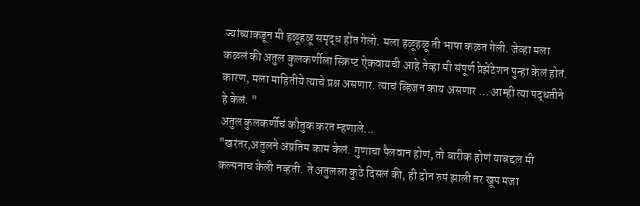ज्यांच्याकडून मी हळूहळू समृद्ध होत गेलो. मला हळूहळू ती भाषा कळत गेली. जेव्हा मला कळलं की अतुल कुलकर्णीला स्क्रिप्ट ऐकवायची आहे तेव्हा मी संपूर्ण प्रेझेंटेशन पुन्हा केलं होतं. कारण, मला माहितीये त्याचे प्रश्न असणार. त्याचं व्हिजन काय असणार ... आम्ही त्या पद्धतीने हे केलं. "
अतुल कुलकर्णीचं कौतुक करत म्हणाले...
"खरंतर,अतुलने अप्रतिम काम केलं. गुणाचा पैलवान होणं, तो बारीक होणं याबद्दल मी कल्पनाच केली नव्हती. ते अतुलला कुठे दिसलं की, ही दोन रुपं झाली तर खूप मजा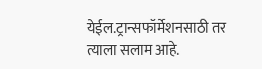येईल.ट्रान्सफॉर्मेशनसाठी तर त्याला सलाम आहे.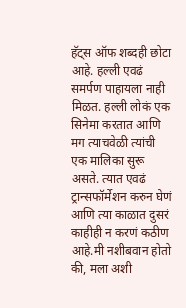हॅट्स ऑफ शब्दही छोटा आहे. हल्ली एवढं समर्पण पाहायला नाही मिळत. हल्ली लोकं एक सिनेमा करतात आणि मग त्याचवेळी त्यांची एक मालिका सुरू असते. त्यात एवढं ट्रान्सफॉर्मेशन करुन घेणं आणि त्या काळात दुसरं काहीही न करणं कठीण आहे.मी नशीबवान होतो की, मला अशी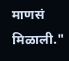माणसं मिळाली."